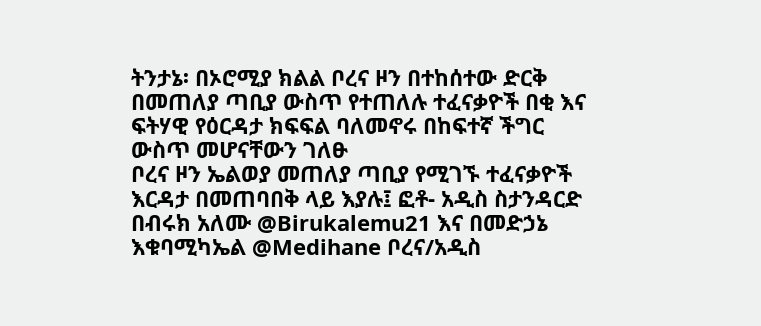ትንታኔ፡ በኦሮሚያ ክልል ቦረና ዞን በተከሰተው ድርቅ በመጠለያ ጣቢያ ውስጥ የተጠለሉ ተፈናቃዮች በቂ እና ፍትሃዊ የዕርዳታ ክፍፍል ባለመኖሩ በከፍተኛ ችግር ውስጥ መሆናቸውን ገለፁ
ቦረና ዞን ኤልወያ መጠለያ ጣቢያ የሚገኙ ተፈናቃዮች እርዳታ በመጠባበቅ ላይ እያሉ፤ ፎቶ- አዲስ ስታንዳርድ በብሩክ አለሙ @Birukalemu21 እና በመድኃኔ እቁባሚካኤል @Medihane ቦረና/አዲስ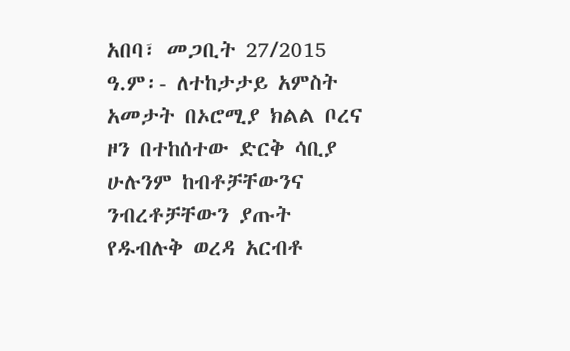አበባ፣ መጋቢት 27/2015 ዓ.ም፡- ለተከታታይ አምስት አመታት በኦሮሚያ ክልል ቦረና ዞን በተከሰተው ድርቅ ሳቢያ ሁሉንም ከብቶቻቸውንና ንብረቶቻቸውን ያጡት የዱብሉቅ ወረዳ አርብቶ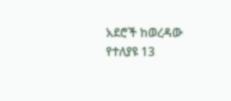አደሮች ከወረዳው የተለያዩ 13